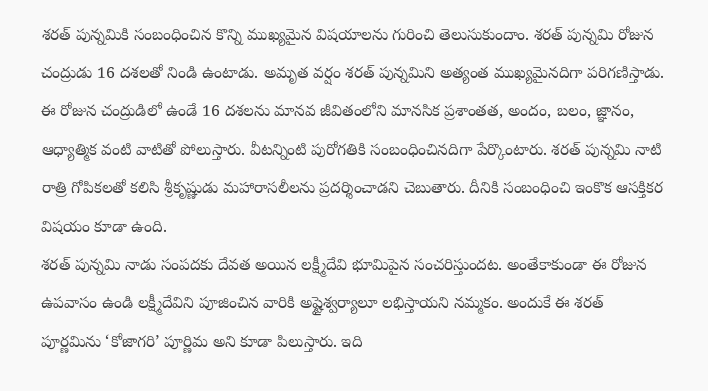శరత్ పున్నమికి సంబంధించిన కొన్ని ముఖ్యమైన విషయాలను గురించి తెలుసుకుందాం. శరత్ పున్నమి రోజున చంద్రుడు 16 దశలతో నిండి ఉంటాడు. అమృత వర్షం శరత్ పున్నమిని అత్యంత ముఖ్యమైనదిగా పరిగణిస్తాడు. ఈ రోజున చంద్రుడిలో ఉండే 16 దశలను మానవ జీవితంలోని మానసిక ప్రశాంతత, అందం, బలం, జ్ఞానం, ఆధ్యాత్మిక వంటి వాటితో పోలుస్తారు. వీటన్నింటి పురోగతికి సంబంధించినదిగా పేర్కొంటారు. శరత్ పున్నమి నాటి రాత్రి గోపికలతో కలిసి శ్రీకృష్ణుడు మహారాసలీలను ప్రదర్శించాడని చెబుతారు. దీనికి సంబంధించి ఇంకొక ఆసక్తికర విషయం కూడా ఉంది.
శరత్ పున్నమి నాడు సంపదకు దేవత అయిన లక్ష్మీదేవి భూమిపైన సంచరిస్తుందట. అంతేకాకుండా ఈ రోజున ఉపవాసం ఉండి లక్ష్మీదేవిని పూజించిన వారికి అష్టైశ్వర్యాలూ లభిస్తాయని నమ్మకం. అందుకే ఈ శరత్ పూర్ణమిను ‘కోజాగరి’ పూర్ణిమ అని కూడా పిలుస్తారు. ఇది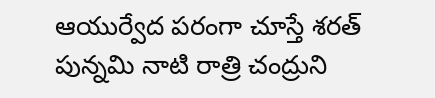ఆయుర్వేద పరంగా చూస్తే శరత్ పున్నమి నాటి రాత్రి చంద్రుని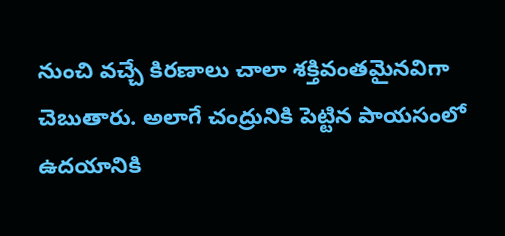నుంచి వచ్చే కిరణాలు చాలా శక్తివంతమైనవిగా చెబుతారు. అలాగే చంద్రునికి పెట్టిన పాయసంలో ఉదయానికి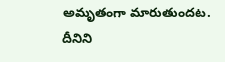అమృతంగా మారుతుందట. దీనిని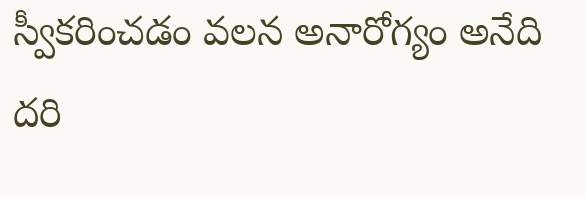స్వీకరించడం వలన అనారోగ్యం అనేది దరి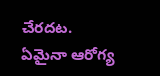చేరదట. ఏమైనా ఆరోగ్య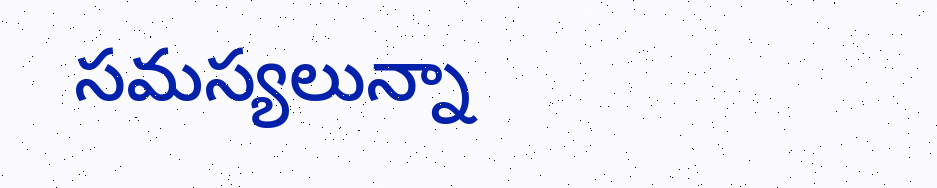సమస్యలున్నా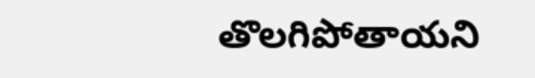తొలగిపోతాయని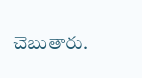చెబుతారు.